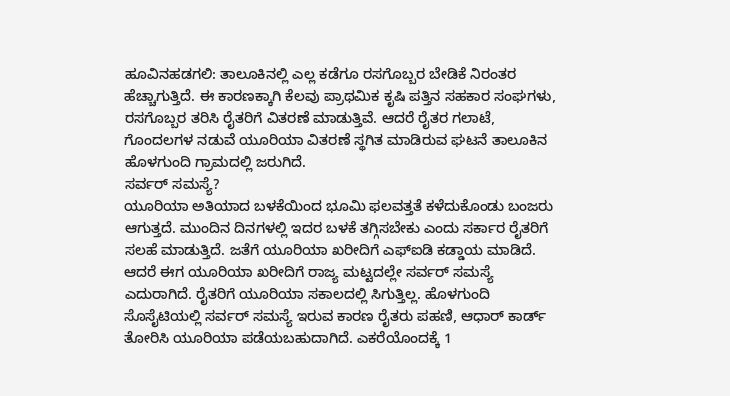ಹೂವಿನಹಡಗಲಿ: ತಾಲೂಕಿನಲ್ಲಿ ಎಲ್ಲ ಕಡೆಗೂ ರಸಗೊಬ್ಬರ ಬೇಡಿಕೆ ನಿರಂತರ ಹೆಚ್ಚಾಗುತ್ತಿದೆ. ಈ ಕಾರಣಕ್ಕಾಗಿ ಕೆಲವು ಪ್ರಾಥಮಿಕ ಕೃಷಿ ಪತ್ತಿನ ಸಹಕಾರ ಸಂಘಗಳು, ರಸಗೊಬ್ಬರ ತರಿಸಿ ರೈತರಿಗೆ ವಿತರಣೆ ಮಾಡುತ್ತಿವೆ. ಆದರೆ ರೈತರ ಗಲಾಟೆ, ಗೊಂದಲಗಳ ನಡುವೆ ಯೂರಿಯಾ ವಿತರಣೆ ಸ್ಥಗಿತ ಮಾಡಿರುವ ಘಟನೆ ತಾಲೂಕಿನ ಹೊಳಗುಂದಿ ಗ್ರಾಮದಲ್ಲಿ ಜರುಗಿದೆ.
ಸರ್ವರ್ ಸಮಸ್ಯೆ?
ಯೂರಿಯಾ ಅತಿಯಾದ ಬಳಕೆಯಿಂದ ಭೂಮಿ ಫಲವತ್ತತೆ ಕಳೆದುಕೊಂಡು ಬಂಜರು ಆಗುತ್ತದೆ. ಮುಂದಿನ ದಿನಗಳಲ್ಲಿ ಇದರ ಬಳಕೆ ತಗ್ಗಿಸಬೇಕು ಎಂದು ಸರ್ಕಾರ ರೈತರಿಗೆ ಸಲಹೆ ಮಾಡುತ್ತಿದೆ. ಜತೆಗೆ ಯೂರಿಯಾ ಖರೀದಿಗೆ ಎಫ್ಐಡಿ ಕಡ್ಡಾಯ ಮಾಡಿದೆ. ಆದರೆ ಈಗ ಯೂರಿಯಾ ಖರೀದಿಗೆ ರಾಜ್ಯ ಮಟ್ಟದಲ್ಲೇ ಸರ್ವರ್ ಸಮಸ್ಯೆ ಎದುರಾಗಿದೆ. ರೈತರಿಗೆ ಯೂರಿಯಾ ಸಕಾಲದಲ್ಲಿ ಸಿಗುತ್ತಿಲ್ಲ. ಹೊಳಗುಂದಿ ಸೊಸೈಟಿಯಲ್ಲಿ ಸರ್ವರ್ ಸಮಸ್ಯೆ ಇರುವ ಕಾರಣ ರೈತರು ಪಹಣಿ, ಆಧಾರ್ ಕಾರ್ಡ್ ತೋರಿಸಿ ಯೂರಿಯಾ ಪಡೆಯಬಹುದಾಗಿದೆ. ಎಕರೆಯೊಂದಕ್ಕೆ 1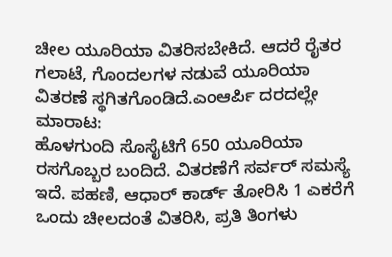ಚೀಲ ಯೂರಿಯಾ ವಿತರಿಸಬೇಕಿದೆ. ಆದರೆ ರೈತರ ಗಲಾಟೆ, ಗೊಂದಲಗಳ ನಡುವೆ ಯೂರಿಯಾ ವಿತರಣೆ ಸ್ಥಗಿತಗೊಂಡಿದೆ.ಎಂಆರ್ಪಿ ದರದಲ್ಲೇ ಮಾರಾಟ:
ಹೊಳಗುಂದಿ ಸೊಸೈಟಿಗೆ 650 ಯೂರಿಯಾ ರಸಗೊಬ್ಬರ ಬಂದಿದೆ. ವಿತರಣೆಗೆ ಸರ್ವರ್ ಸಮಸ್ಯೆ ಇದೆ. ಪಹಣಿ, ಆಧಾರ್ ಕಾರ್ಡ್ ತೋರಿಸಿ 1 ಎಕರೆಗೆ ಒಂದು ಚೀಲದಂತೆ ವಿತರಿಸಿ, ಪ್ರತಿ ತಿಂಗಳು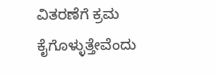ವಿತರಣೆಗೆ ಕ್ರಮ ಕೈಗೊಳ್ಳುತ್ತೇವೆಂದು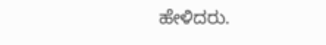ಹೇಳಿದರು.